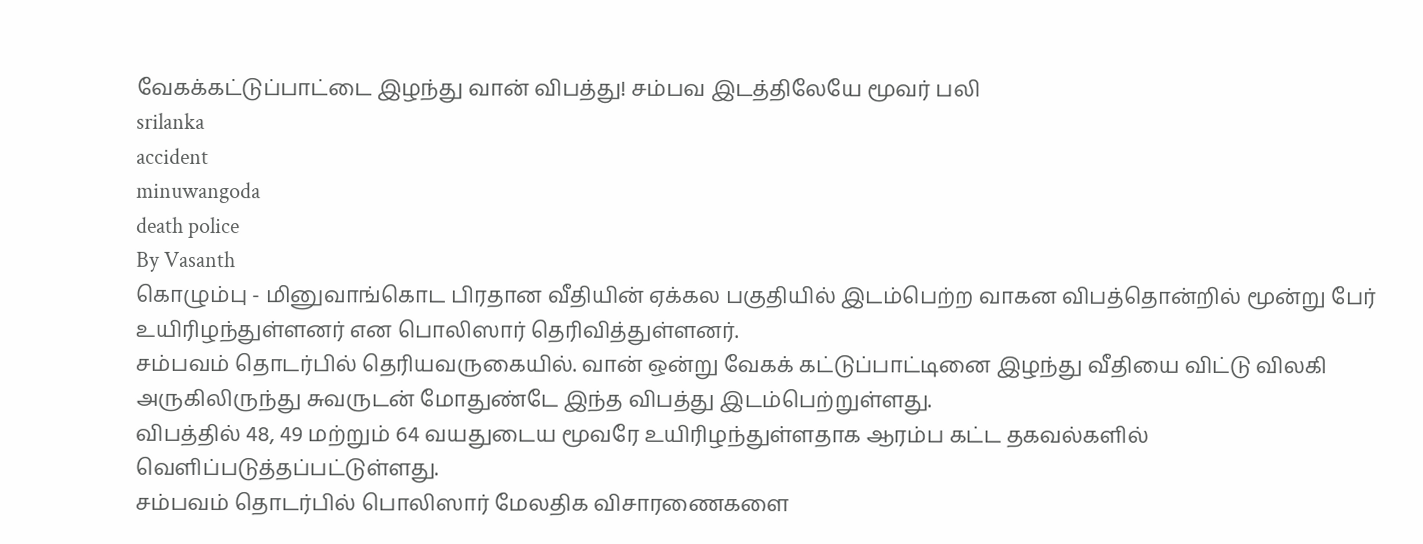வேகக்கட்டுப்பாட்டை இழந்து வான் விபத்து! சம்பவ இடத்திலேயே மூவர் பலி
srilanka
accident
minuwangoda
death police
By Vasanth
கொழும்பு - மினுவாங்கொட பிரதான வீதியின் ஏக்கல பகுதியில் இடம்பெற்ற வாகன விபத்தொன்றில் மூன்று பேர் உயிரிழந்துள்ளனர் என பொலிஸார் தெரிவித்துள்ளனர்.
சம்பவம் தொடர்பில் தெரியவருகையில். வான் ஒன்று வேகக் கட்டுப்பாட்டினை இழந்து வீதியை விட்டு விலகி அருகிலிருந்து சுவருடன் மோதுண்டே இந்த விபத்து இடம்பெற்றுள்ளது.
விபத்தில் 48, 49 மற்றும் 64 வயதுடைய மூவரே உயிரிழந்துள்ளதாக ஆரம்ப கட்ட தகவல்களில் வெளிப்படுத்தப்பட்டுள்ளது.
சம்பவம் தொடர்பில் பொலிஸார் மேலதிக விசாரணைகளை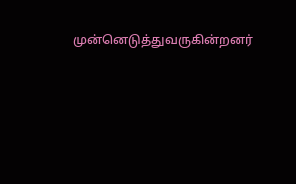முன்னெடுத்துவருகின்றனர்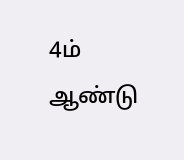4ம் ஆண்டு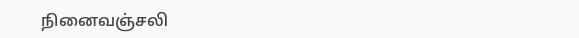நினைவஞ்சலி